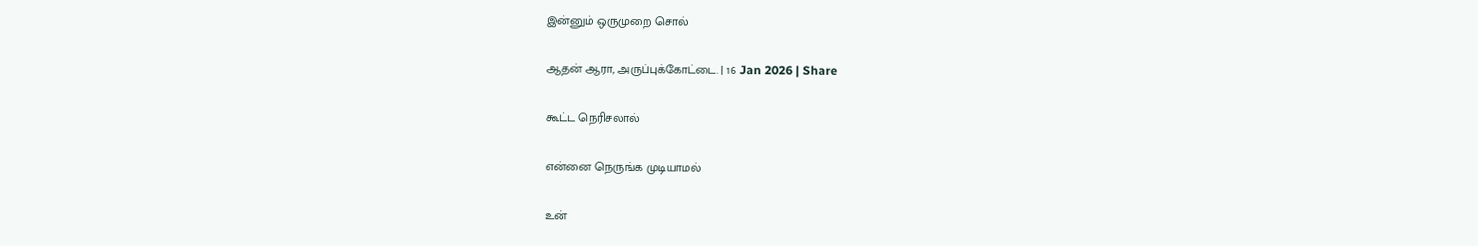இன்னும் ஒருமுறை சொல்

ஆதன் ஆரா, அருப்புக்கோட்டை. | 16 Jan 2026 | Share

கூட்ட நெரிசலால்

என்னை நெருங்க முடியாமல்

உன்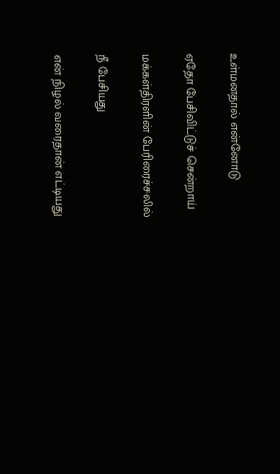உள்மனதால் என்னோடு

ஏதோ பேசிவிட்டுச் சென்றாய்

மக்கள்திரளின் பேரிரைச்சலில்

நீ பேசியது

என் நிழல் வரைதான் எட்டியது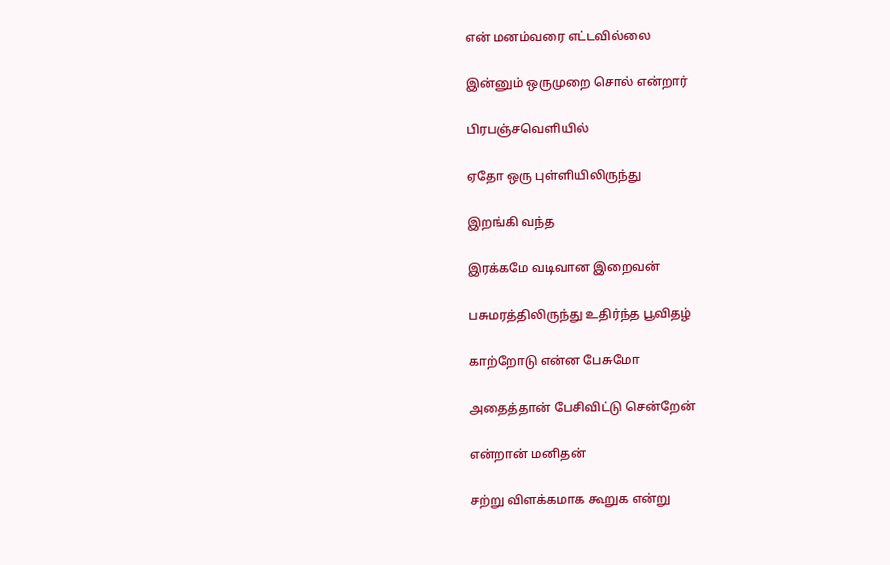என் மனம்வரை எட்டவில்லை

இன்னும் ஒருமுறை சொல் என்றார்

பிரபஞ்சவெளியில்

ஏதோ ஒரு புள்ளியிலிருந்து

இறங்கி வந்த

இரக்கமே வடிவான இறைவன்

பசுமரத்திலிருந்து உதிர்ந்த பூவிதழ்

காற்றோடு என்ன பேசுமோ

அதைத்தான் பேசிவிட்டு சென்றேன்

என்றான் மனிதன்

சற்று விளக்கமாக கூறுக என்று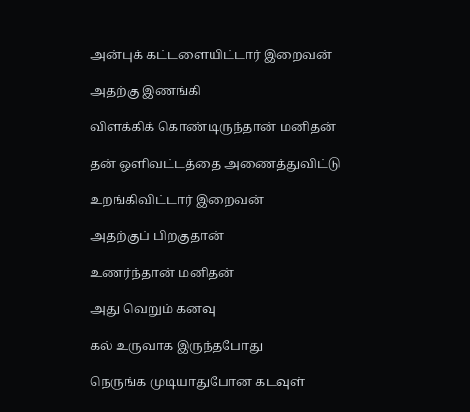அன்புக் கட்டளையிட்டார் இறைவன்

அதற்கு இணங்கி

விளக்கிக் கொண்டிருந்தான் மனிதன்

தன் ஒளிவட்டத்தை அணைத்துவிட்டு

உறங்கிவிட்டார் இறைவன்

அதற்குப் பிறகுதான்

உணர்ந்தான் மனிதன்

அது வெறும் கனவு

கல் உருவாக இருந்தபோது

நெருங்க முடியாதுபோன கடவுள்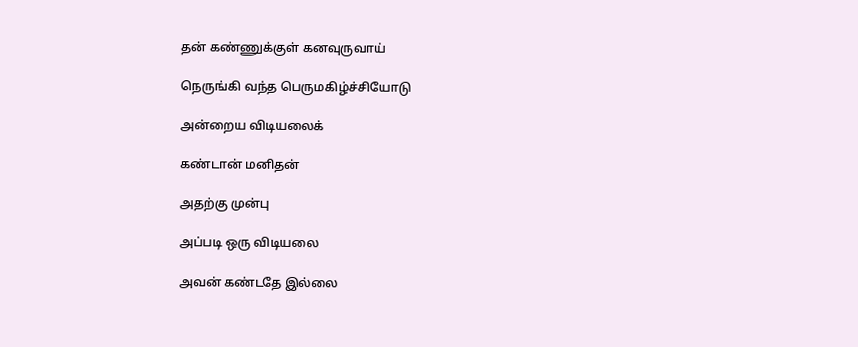தன் கண்ணுக்குள் கனவுருவாய்

நெருங்கி வந்த பெருமகிழ்ச்சியோடு

அன்றைய விடியலைக்

கண்டான் மனிதன்

அதற்கு முன்பு

அப்படி ஒரு விடியலை

அவன் கண்டதே இல்லை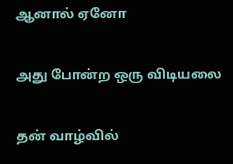ஆனால் ஏனோ

அது போன்ற ஒரு விடியலை

தன் வாழ்வில்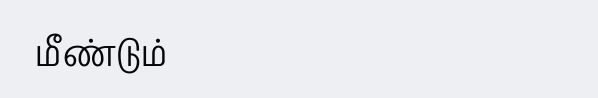மீண்டும்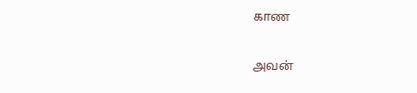காண

அவன்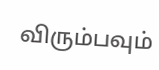விரும்பவும்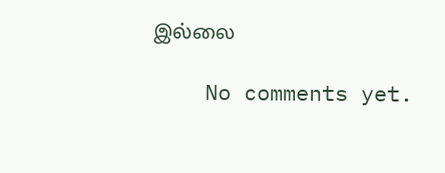இல்லை

    No comments yet.